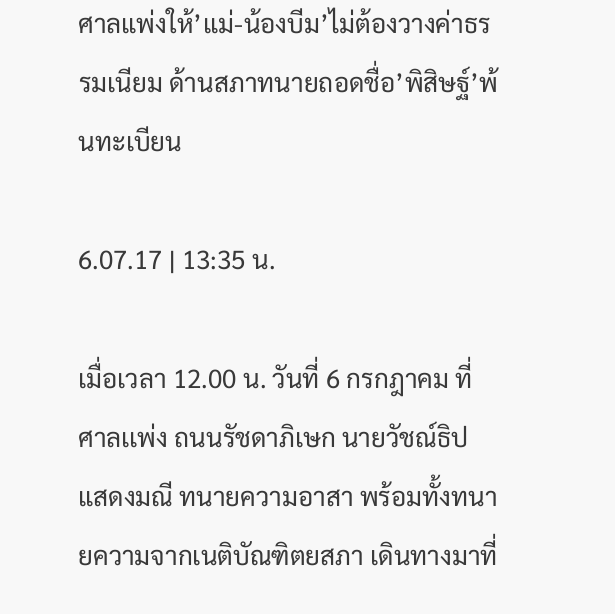ศาลแพ่งให้’แม่-น้องบีม’ไม่ต้องวางค่าธรรมเนียม ด้านสภาทนายถอดชื่อ’พิสิษฐ์’พ้นทะเบียน

6.07.17 | 13:35 น.

เมื่อเวลา 12.00 น. วันที่ 6 กรกฎาคม ที่ศาลเเพ่ง ถนนรัชดาภิเษก นายวัชณ์ธิป แสดงมณี ทนายความอาสา พร้อมทั้งทนายความจากเนติบัณฑิตยสภา เดินทางมาที่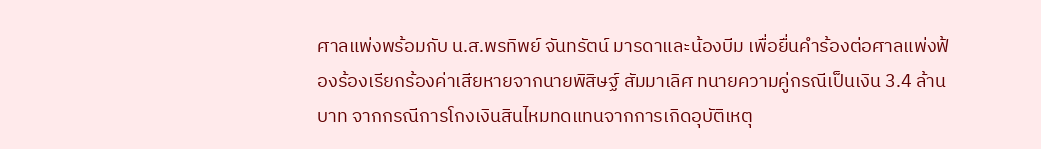ศาลแพ่งพร้อมกับ น.ส.พรทิพย์ จันทรัตน์ มารดาและน้องบีม เพื่อยื่นคำร้องต่อศาลแพ่งฟ้องร้องเรียกร้องค่าเสียหายจากนายพิสิษฐ์ สัมมาเลิศ ทนายความคู่กรณีเป็นเงิน 3.4 ล้านบาท จากกรณีการโกงเงินสินไหมทดแทนจากการเกิดอุบัติเหตุ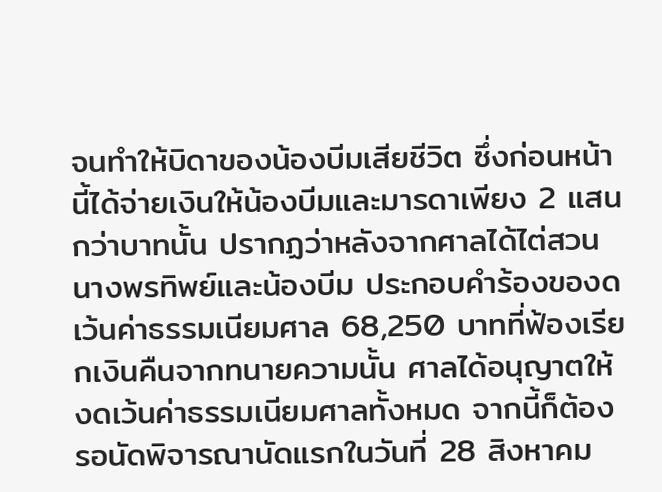จนทำให้บิดาของน้องบีมเสียชีวิต ซึ่งก่อนหน้านี้ได้จ่ายเงินให้น้องบีมและมารดาเพียง 2 แสนกว่าบาทนั้น ปรากฏว่าหลังจากศาลได้ไต่สวนนางพรทิพย์และน้องบีม ประกอบคำร้องของดเว้นค่าธรรมเนียมศาล 68,250 บาทที่ฟ้องเรียกเงินคืนจากทนายความนั้น ศาลได้อนุญาตให้งดเว้นค่าธรรมเนียมศาลทั้งหมด จากนี้ก็ต้องรอนัดพิจารณานัดแรกในวันที่ 28 สิงหาคม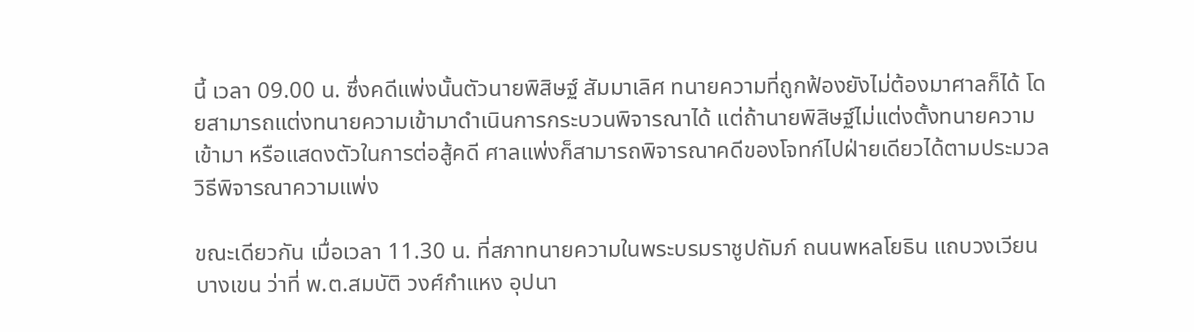นี้ เวลา 09.00 น. ซึ่งคดีแพ่งนั้นตัวนายพิสิษฐ์ สัมมาเลิศ ทนายความที่ถูกฟ้องยังไม่ต้องมาศาลก็ได้ โดยสามารถแต่งทนายความเข้ามาดำเนินการกระบวนพิจารณาได้ แต่ถ้านายพิสิษฐ์ไม่แต่งตั้งทนายความเข้ามา หรือแสดงตัวในการต่อสู้คดี ศาลแพ่งก็สามารถพิจารณาคดีของโจทก์ไปฝ่ายเดียวได้ตามประมวลวิธีพิจารณาความแพ่ง

ขณะเดียวกัน เมื่อเวลา 11.30 น. ที่สภาทนายความในพระบรมราชูปถัมภ์ ถนนพหลโยธิน แถบวงเวียนบางเขน ว่าที่ พ.ต.สมบัติ วงศ์กำแหง อุปนา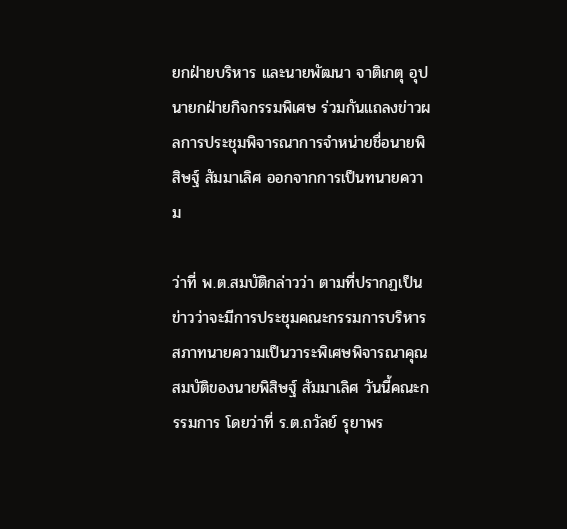ยกฝ่ายบริหาร และนายพัฒนา จาติเกตุ อุปนายกฝ่ายกิจกรรมพิเศษ ร่วมกันแถลงข่าวผลการประชุมพิจารณาการจำหน่ายชื่อนายพิสิษฐ์ สัมมาเลิศ ออกจากการเป็นทนายความ

ว่าที่ พ.ต.สมบัติกล่าวว่า ตามที่ปรากฏเป็นข่าวว่าจะมีการประชุมคณะกรรมการบริหารสภาทนายความเป็นวาระพิเศษพิจารณาคุณสมบัติของนายพิสิษฐ์ สัมมาเลิศ วันนี้คณะกรรมการ โดยว่าที่ ร.ต.ถวัลย์ รุยาพร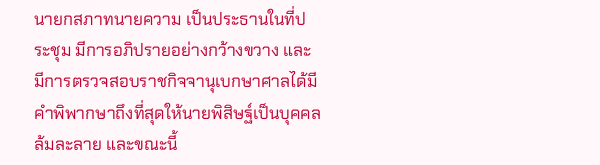นายกสภาทนายความ เป็นประธานในที่ประชุม มีการอภิปรายอย่างกว้างขวาง และมีการตรวจสอบราชกิจจานุเบกษาศาลได้มีคำพิพากษาถึงที่สุดให้นายพิสิษฐ์เป็นบุคคลล้มละลาย และขณะนี้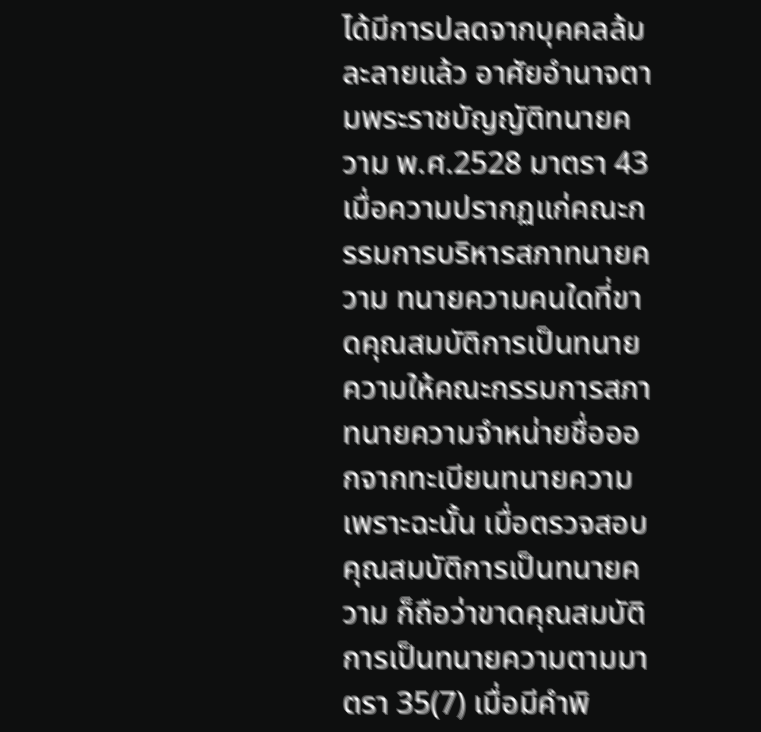ได้มีการปลดจากบุคคลล้มละลายแล้ว อาศัยอำนาจตามพระราชบัญญัติทนายความ พ.ศ.2528 มาตรา 43 เมื่อความปรากฏแก่คณะกรรมการบริหารสภาทนายความ ทนายความคนใดที่ขาดคุณสมบัติการเป็นทนายความให้คณะกรรมการสภาทนายความจำหน่ายชื่อออกจากทะเบียนทนายความ เพราะฉะนั้น เมื่อตรวจสอบคุณสมบัติการเป็นทนายความ ก็ถือว่าขาดคุณสมบัติการเป็นทนายความตามมาตรา 35(7) เมื่อมีคำพิ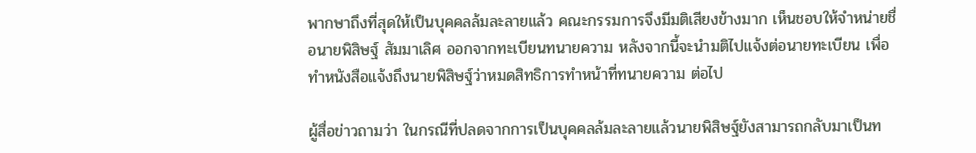พากษาถึงที่สุดให้เป็นบุคคลล้มละลายแล้ว คณะกรรมการจึงมีมติเสียงข้างมาก เห็นชอบให้จำหน่ายชื่อนายพิสิษฐ์ สัมมาเลิศ ออกจากทะเบียนทนายความ หลังจากนี้จะนำมติไปแจ้งต่อนายทะเบียน เพื่อทำหนังสือแจ้งถึงนายพิสิษฐ์ว่าหมดสิทธิการทำหน้าที่ทนายความ ต่อไป

ผู้สื่อข่าวถามว่า ในกรณีที่ปลดจากการเป็นบุคคลล้มละลายแล้วนายพิสิษฐ์ยังสามารถกลับมาเป็นท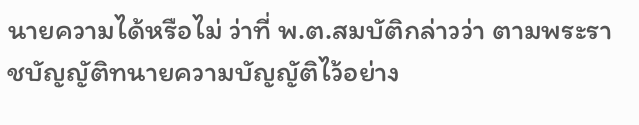นายความได้หรือไม่ ว่าที่ พ.ต.สมบัติกล่าวว่า ตามพระราชบัญญัติทนายความบัญญัติไว้อย่าง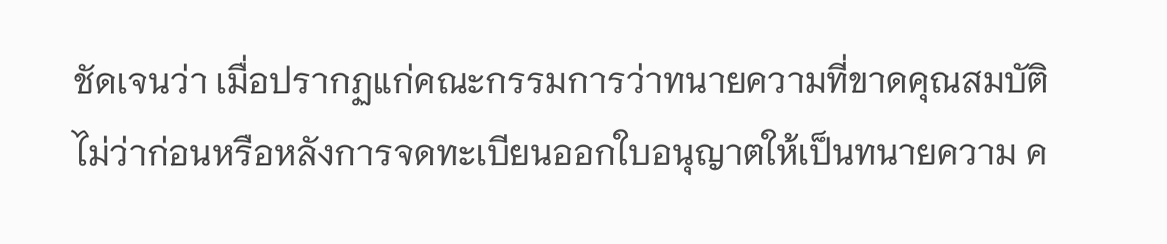ชัดเจนว่า เมื่อปรากฏแก่คณะกรรมการว่าทนายความที่ขาดคุณสมบัติ ไม่ว่าก่อนหรือหลังการจดทะเบียนออกใบอนุญาตให้เป็นทนายความ ค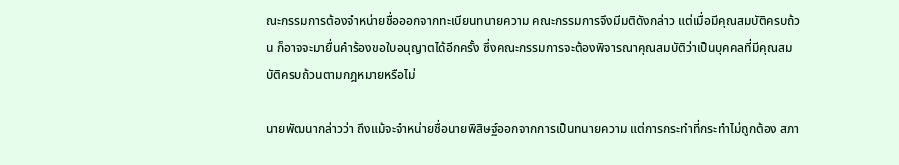ณะกรรมการต้องจำหน่ายชื่อออกจากทะเบียนทนายความ คณะกรรมการจึงมีมติดังกล่าว แต่เมื่อมีคุณสมบัติครบถ้วน ก็อาจจะมายื่นคำร้องขอใบอนุญาตได้อีกครั้ง ซึ่งคณะกรรมการจะต้องพิจารณาคุณสมบัติว่าเป็นบุคคลที่มีคุณสมบัติครบถ้วนตามกฎหมายหรือไม่

นายพัฒนากล่าวว่า ถึงแม้จะจำหน่ายชื่อนายพิสิษฐ์ออกจากการเป็นทนายความ แต่การกระทำที่กระทำไม่ถูกต้อง สภา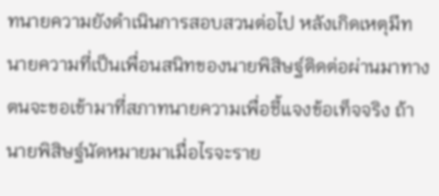ทนายความยังดำเนินการสอบสวนต่อไป หลังเกิดเหตุมีทนายความที่เป็นเพื่อนสนิทของนายพิสิษฐ์ติดต่อผ่านมาทางตนจะขอเข้ามาที่สภาทนายความเพื่อชี้แจงข้อเท็จจริง ถ้านายพิสิษฐ์นัดหมายมาเมื่อไรจะราย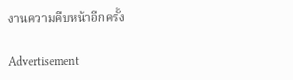งานความคืบหน้าอีกครั้ง

Advertisement